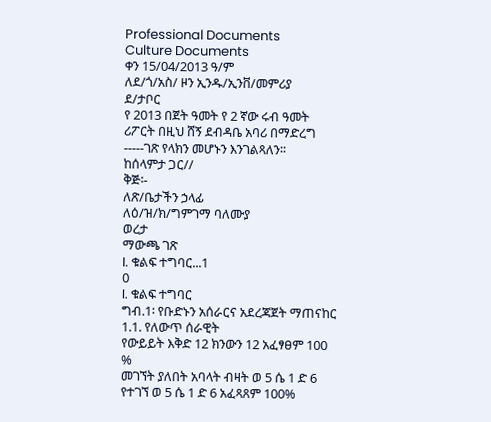Professional Documents
Culture Documents
ቀን 15/04/2013 ዓ/ም
ለደ/ጎ/አስ/ ዞን ኢንዱ/ኢንቨ/መምሪያ
ደ/ታቦር
የ 2013 በጀት ዓመት የ 2 ኛው ሩብ ዓመት ሪፖርት በዚህ ሸኝ ደብዳቤ አባሪ በማድረግ -----ገጽ የላክን መሆኑን እንገልጻለን፡፡
ከሰላምታ ጋር//
ቅጅ፡-
ለጽ/ቤታችን ኃላፊ
ለዕ/ዝ/ክ/ግምገማ ባለሙያ
ወረታ
ማውጫ ገጽ
I. ቁልፍ ተግባር...1
0
I. ቁልፍ ተግባር
ግብ.1፡ የቡድኑን አሰራርና አደረጃጀት ማጠናከር
1.1. የለውጥ ሰራዊት
የውይይት እቅድ 12 ክንውን 12 አፈፃፀም 100 %
መገኘት ያለበት አባላት ብዛት ወ 5 ሴ 1 ድ 6 የተገኘ ወ 5 ሴ 1 ድ 6 አፈጻጸም 100%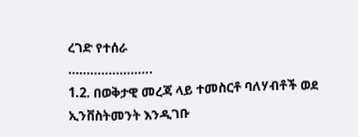ረገድ የተሰራ
…………………..
1.2. በወቅታዊ መረጃ ላይ ተመስርቶ ባለሃብቶች ወደ ኢንቨስትመንት እንዲገቡ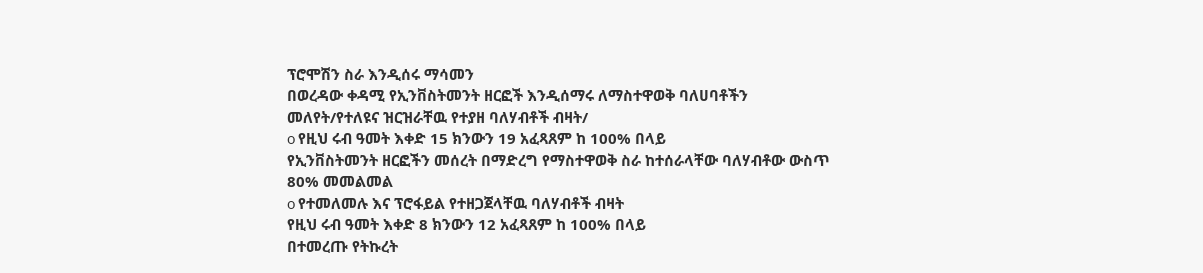ፕሮሞሽን ስራ እንዲሰሩ ማሳመን
በወረዳው ቀዳሚ የኢንቨስትመንት ዘርፎች እንዲሰማሩ ለማስተዋወቅ ባለሀባቶችን
መለየት/የተለዩና ዝርዝራቸዉ የተያዘ ባለሃብቶች ብዛት/
o የዚህ ሩብ ዓመት እቀድ 15 ክንውን 19 አፈጻጸም ከ 100% በላይ
የኢንቨስትመንት ዘርፎችን መሰረት በማድረግ የማስተዋወቅ ስራ ከተሰራላቸው ባለሃብቶው ውስጥ
80% መመልመል
o የተመለመሉ እና ፕሮፋይል የተዘጋጀላቸዉ ባለሃብቶች ብዛት
የዚህ ሩብ ዓመት እቀድ 8 ክንውን 12 አፈጻጸም ከ 100% በላይ
በተመረጡ የትኩረት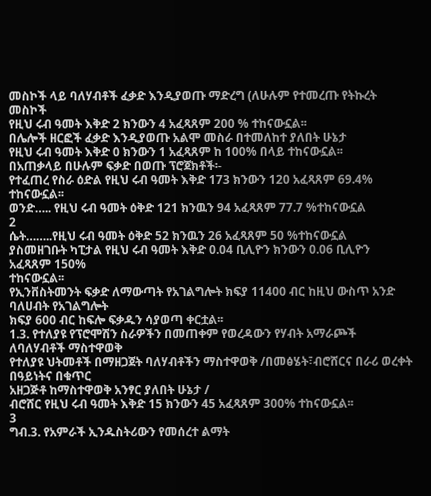መስኮች ላይ ባለሃብቶች ፈቃድ እንዲያወጡ ማድረግ (ለሁሉም የተመረጡ የትኩረት መስኮች
የዚህ ሩብ ዓመት እቅድ 2 ክንውን 4 አፈጻጸም 200 % ተከናውኗል፡፡
በሌሎች ዘርፎች ፈቃድ እንዲያወጡ አልሞ መስራ በተመለከተ ያለበት ሁኔታ
የዚህ ሩብ ዓመት እቅድ 0 ክንውን 1 አፈጻጸም ከ 100% በላይ ተከናውኗል፡፡
በአጠቃላይ በሁሉም ፍቃድ በወጡ ፕሮጀክቶች፡-
የተፈጠረ የስራ ዕድል የዚህ ሩብ ዓመት እቅድ 173 ክንውን 120 አፈጻጸም 69.4% ተከናውኗል፡፡
ወንድ….. የዚህ ሩብ ዓመት ዕቅድ 121 ክንዉን 94 አፈጻጸም 77.7 %ተከናውኗል
2
ሴት……..የዚህ ሩብ ዓመት ዕቅድ 52 ክንዉን 26 አፈጻጸም 50 %ተከናውኗል
ያስመዘገቡት ካፒታል የዚህ ሩብ ዓመት እቅድ 0.04 ቢሊዮን ክንውን 0.06 ቢሊዮን አፈጻጸም 150%
ተከናውኗል፡፡
የኢንቨስትመንት ፍቃድ ለማውጣት የአገልግሎት ክፍያ 11400 ብር ከዚህ ውስጥ አንድ ባለሀብት የአገልግሎት
ክፍያ 600 ብር ከፍሎ ፍቃዱን ሳያወጣ ቀርቷል፡፡
1.3. የተለያዩ የፕሮሞሽን ስራዎችን በመጠቀም የወረዳውን የሃብት አማራጮች ለባለሃብቶች ማስተዋወቅ
የተለያዩ ህትመቶች በማዘጋጀት ባለሃብቶችን ማስተዋወቅ /በመፅሄት፣ብሮሸርና በራሪ ወረቀት በዓይነትና በቁጥር
አዘጋጅቶ ከማስተዋወቅ አንፃር ያለበት ሁኔታ /
ብሮሸር የዚህ ሩብ ዓመት እቅድ 15 ክንውን 45 አፈጻጸም 300% ተከናውኗል፡፡
3
ግብ.3. የአምራች ኢንዱስትሪውን የመሰረተ ልማት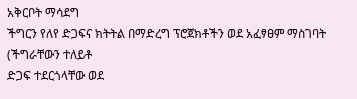አቅርቦት ማሳደግ
ችግርን የለየ ድጋፍና ክትትል በማድረግ ፕሮጀክቶችን ወደ አፈፃፀም ማስገባት (ችግራቸውን ተለይቶ
ድጋፍ ተደርጎላቸው ወደ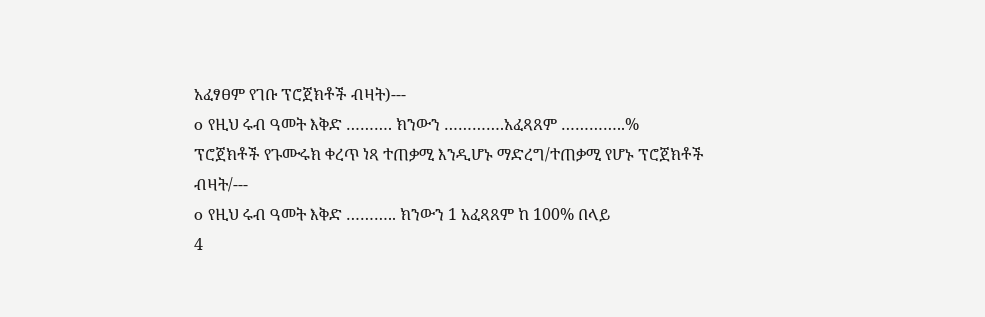አፈፃፀም የገቡ ፕሮጀክቶች ብዛት)---
o የዚህ ሩብ ዓመት እቅድ ………. ክንውን ………….አፈጻጸም …………..%
ፕሮጀክቶች የጉሙሩክ ቀረጥ ነጻ ተጠቃሚ እንዲሆኑ ማድረግ/ተጠቃሚ የሆኑ ፕሮጀክቶች
ብዛት/---
o የዚህ ሩብ ዓመት እቅድ ……….. ክንውን 1 አፈጻጸም ከ 100% በላይ
4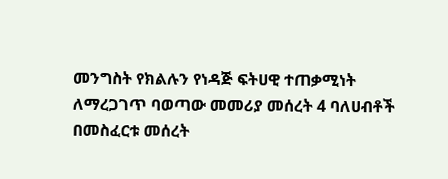መንግስት የክልሉን የነዳጅ ፍትሀዊ ተጠቃሚነት ለማረጋገጥ ባወጣው መመሪያ መሰረት 4 ባለሀብቶች
በመስፈርቱ መሰረት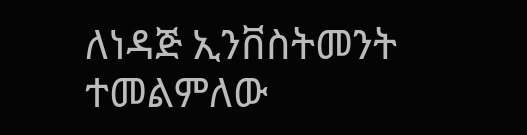ለነዳጅ ኢንቨስትመንት ተመልምለው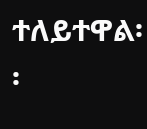ተለይተዋል፡፡